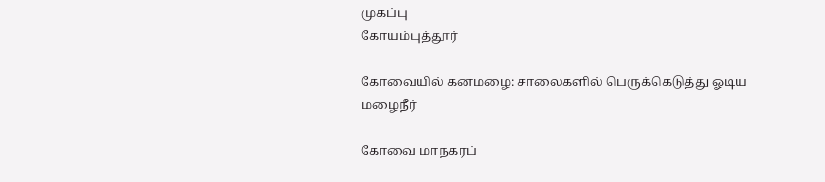முகப்பு
கோயம்புத்தூர்

கோவையில் கனமழை: சாலைகளில் பெருக்கெடுத்து ஓடிய மழைநீர்

கோவை மாநகரப்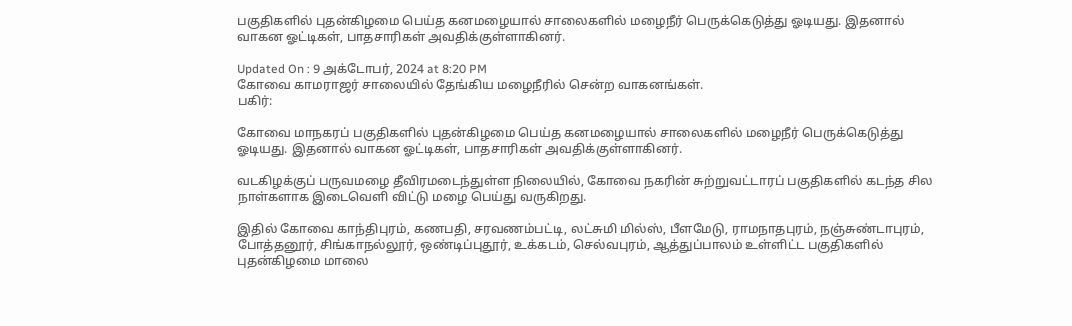பகுதிகளில் புதன்கிழமை பெய்த கனமழையால் சாலைகளில் மழைநீர் பெருக்கெடுத்து ஓடியது. இதனால் வாகன ஓட்டிகள், பாதசாரிகள் அவதிக்குள்ளாகினர்.

Updated On : 9 அக்டோபர், 2024 at 8:20 PM
கோவை காமராஜர் சாலையில் தேங்கிய மழைநீரில் சென்ற வாகனங்கள்.
பகிர்:

கோவை மாநகரப் பகுதிகளில் புதன்கிழமை பெய்த கனமழையால் சாலைகளில் மழைநீர் பெருக்கெடுத்து ஓடியது. இதனால் வாகன ஓட்டிகள், பாதசாரிகள் அவதிக்குள்ளாகினர்.

வடகிழக்குப் பருவமழை தீவிரமடைந்துள்ள நிலையில், கோவை நகரின் சுற்றுவட்டாரப் பகுதிகளில் கடந்த சில நாள்களாக இடைவெளி விட்டு மழை பெய்து வருகிறது.

இதில் கோவை காந்திபுரம், கணபதி, சரவணம்பட்டி, லட்சுமி மில்ஸ், பீளமேடு, ராமநாதபுரம், நஞ்சுண்டாபுரம், போத்தனூர், சிங்காநல்லூர், ஒண்டிப்புதூர், உக்கடம், செல்வபுரம், ஆத்துப்பாலம் உள்ளிட்ட பகுதிகளில் புதன்கிழமை மாலை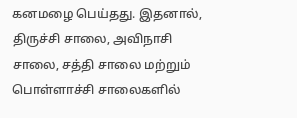கனமழை பெய்தது. இதனால், திருச்சி சாலை, அவிநாசி சாலை, சத்தி சாலை மற்றும் பொள்ளாச்சி சாலைகளில்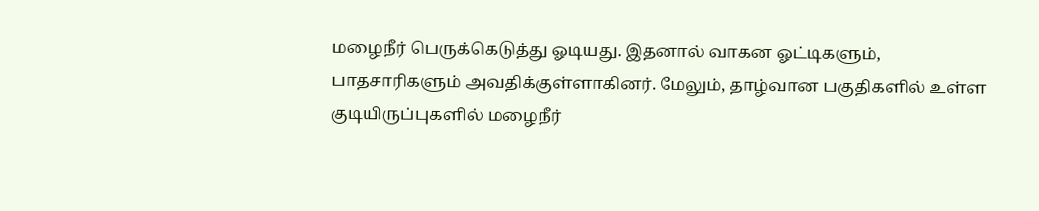மழைநீர் பெருக்கெடுத்து ஓடியது. இதனால் வாகன ஓட்டிகளும், பாதசாரிகளும் அவதிக்குள்ளாகினர். மேலும், தாழ்வான பகுதிகளில் உள்ள குடியிருப்புகளில் மழைநீர்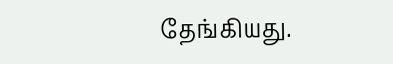தேங்கியது.